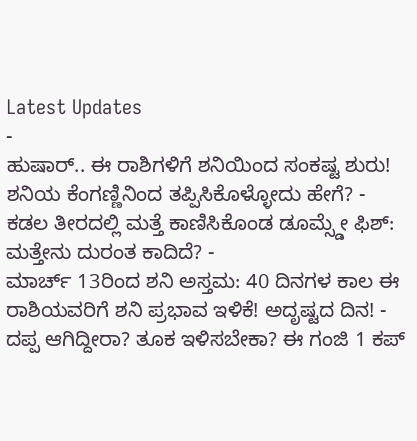Latest Updates
-
ಹುಷಾರ್.. ಈ ರಾಶಿಗಳಿಗೆ ಶನಿಯಿಂದ ಸಂಕಷ್ಟ ಶುರು! ಶನಿಯ ಕೆಂಗಣ್ಣಿನಿಂದ ತಪ್ಪಿಸಿಕೊಳ್ಳೋದು ಹೇಗೆ? -
ಕಡಲ ತೀರದಲ್ಲಿ ಮತ್ತೆ ಕಾಣಿಸಿಕೊಂಡ ಡೂಮ್ಸ್ಡೇ ಫಿಶ್: ಮತ್ತೇನು ದುರಂತ ಕಾದಿದೆ? -
ಮಾರ್ಚ್ 13ರಿಂದ ಶನಿ ಅಸ್ತಮ: 40 ದಿನಗಳ ಕಾಲ ಈ ರಾಶಿಯವರಿಗೆ ಶನಿ ಪ್ರಭಾವ ಇಳಿಕೆ! ಅದೃಷ್ಟದ ದಿನ! -
ದಪ್ಪ ಆಗಿದ್ದೀರಾ? ತೂಕ ಇಳಿಸಬೇಕಾ? ಈ ಗಂಜಿ 1 ಕಪ್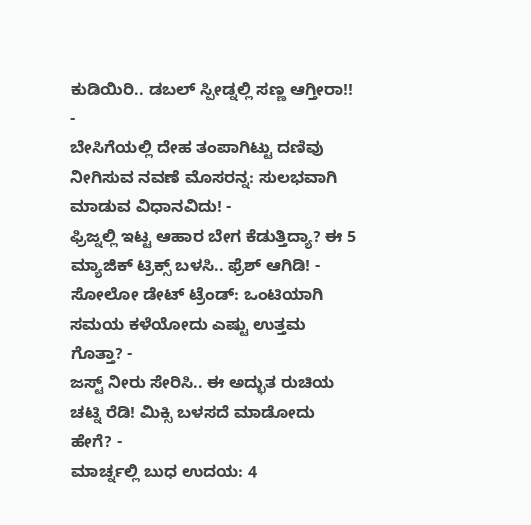ಕುಡಿಯಿರಿ.. ಡಬಲ್ ಸ್ಪೀಡ್ನಲ್ಲಿ ಸಣ್ಣ ಆಗ್ತೀರಾ!! -
ಬೇಸಿಗೆಯಲ್ಲಿ ದೇಹ ತಂಪಾಗಿಟ್ಟು ದಣಿವು ನೀಗಿಸುವ ನವಣೆ ಮೊಸರನ್ನ: ಸುಲಭವಾಗಿ ಮಾಡುವ ವಿಧಾನವಿದು! -
ಫ್ರಿಜ್ನಲ್ಲಿ ಇಟ್ಟ ಆಹಾರ ಬೇಗ ಕೆಡುತ್ತಿದ್ಯಾ? ಈ 5 ಮ್ಯಾಜಿಕ್ ಟ್ರಿಕ್ಸ್ ಬಳಸಿ.. ಫ್ರೆಶ್ ಆಗಿಡಿ! -
ಸೋಲೋ ಡೇಟ್ ಟ್ರೆಂಡ್: ಒಂಟಿಯಾಗಿ ಸಮಯ ಕಳೆಯೋದು ಎಷ್ಟು ಉತ್ತಮ ಗೊತ್ತಾ? -
ಜಸ್ಟ್ ನೀರು ಸೇರಿಸಿ.. ಈ ಅದ್ಭುತ ರುಚಿಯ ಚಟ್ನಿ ರೆಡಿ! ಮಿಕ್ಸಿ ಬಳಸದೆ ಮಾಡೋದು ಹೇಗೆ? -
ಮಾರ್ಚ್ನಲ್ಲಿ ಬುಧ ಉದಯ: 4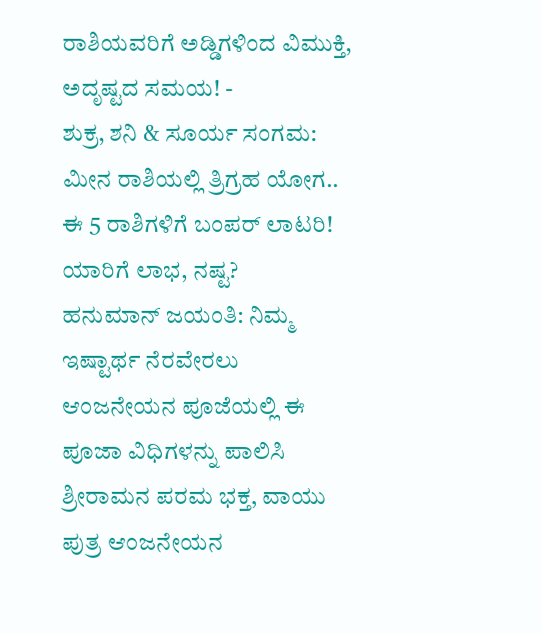ರಾಶಿಯವರಿಗೆ ಅಡ್ಡಿಗಳಿಂದ ವಿಮುಕ್ತಿ, ಅದೃಷ್ಟದ ಸಮಯ! -
ಶುಕ್ರ, ಶನಿ & ಸೂರ್ಯ ಸಂಗಮ: ಮೀನ ರಾಶಿಯಲ್ಲಿ ತ್ರಿಗ್ರಹ ಯೋಗ.. ಈ 5 ರಾಶಿಗಳಿಗೆ ಬಂಪರ್ ಲಾಟರಿ! ಯಾರಿಗೆ ಲಾಭ, ನಷ್ಟ?
ಹನುಮಾನ್ ಜಯಂತಿ: ನಿಮ್ಮ ಇಷ್ಟಾರ್ಥ ನೆರವೇರಲು ಆಂಜನೇಯನ ಪೂಜೆಯಲ್ಲಿ ಈ ಪೂಜಾ ವಿಧಿಗಳನ್ನು ಪಾಲಿಸಿ
ಶ್ರೀರಾಮನ ಪರಮ ಭಕ್ತ, ವಾಯು ಪುತ್ರ ಆಂಜನೇಯನ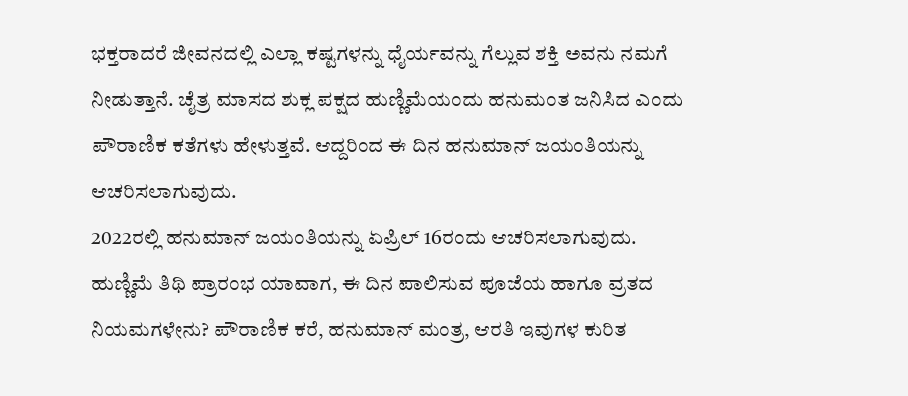ಭಕ್ತರಾದರೆ ಜೀವನದಲ್ಲಿ ಎಲ್ಲಾ ಕಷ್ಟಗಳನ್ನು ಧೈರ್ಯವನ್ನು ಗೆಲ್ಲುವ ಶಕ್ತಿ ಅವನು ನಮಗೆ ನೀಡುತ್ತಾನೆ. ಚೈತ್ರ ಮಾಸದ ಶುಕ್ಲ ಪಕ್ಷದ ಹುಣ್ಣಿಮೆಯಂದು ಹನುಮಂತ ಜನಿಸಿದ ಎಂದು ಪೌರಾಣಿಕ ಕತೆಗಳು ಹೇಳುತ್ತವೆ. ಆದ್ದರಿಂದ ಈ ದಿನ ಹನುಮಾನ್ ಜಯಂತಿಯನ್ನು ಆಚರಿಸಲಾಗುವುದು.
2022ರಲ್ಲಿ ಹನುಮಾನ್ ಜಯಂತಿಯನ್ನು ಏಪ್ರಿಲ್ 16ರಂದು ಆಚರಿಸಲಾಗುವುದು.
ಹುಣ್ಣಿಮೆ ತಿಥಿ ಪ್ರಾರಂಭ ಯಾವಾಗ, ಈ ದಿನ ಪಾಲಿಸುವ ಪೂಜೆಯ ಹಾಗೂ ವ್ರತದ ನಿಯಮಗಳೇನು? ಪೌರಾಣಿಕ ಕರೆ, ಹನುಮಾನ್ ಮಂತ್ರ, ಆರತಿ ಇವುಗಳ ಕುರಿತ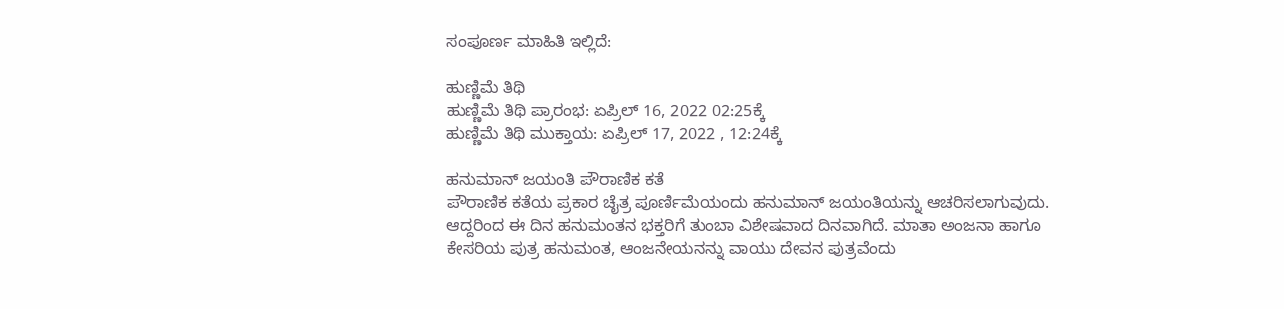ಸಂಪೂರ್ಣ ಮಾಹಿತಿ ಇಲ್ಲಿದೆ:

ಹುಣ್ಣಿಮೆ ತಿಥಿ
ಹುಣ್ಣಿಮೆ ತಿಥಿ ಪ್ರಾರಂಭ: ಏಪ್ರಿಲ್ 16, 2022 02:25ಕ್ಕೆ
ಹುಣ್ಣಿಮೆ ತಿಥಿ ಮುಕ್ತಾಯ: ಏಪ್ರಿಲ್ 17, 2022 , 12:24ಕ್ಕೆ

ಹನುಮಾನ್ ಜಯಂತಿ ಪೌರಾಣಿಕ ಕತೆ
ಪೌರಾಣಿಕ ಕತೆಯ ಪ್ರಕಾರ ಚೈತ್ರ ಪೂರ್ಣಿಮೆಯಂದು ಹನುಮಾನ್ ಜಯಂತಿಯನ್ನು ಆಚರಿಸಲಾಗುವುದು. ಆದ್ದರಿಂದ ಈ ದಿನ ಹನುಮಂತನ ಭಕ್ತರಿಗೆ ತುಂಬಾ ವಿಶೇಷವಾದ ದಿನವಾಗಿದೆ. ಮಾತಾ ಅಂಜನಾ ಹಾಗೂ ಕೇಸರಿಯ ಪುತ್ರ ಹನುಮಂತ, ಆಂಜನೇಯನನ್ನು ವಾಯು ದೇವನ ಪುತ್ರವೆಂದು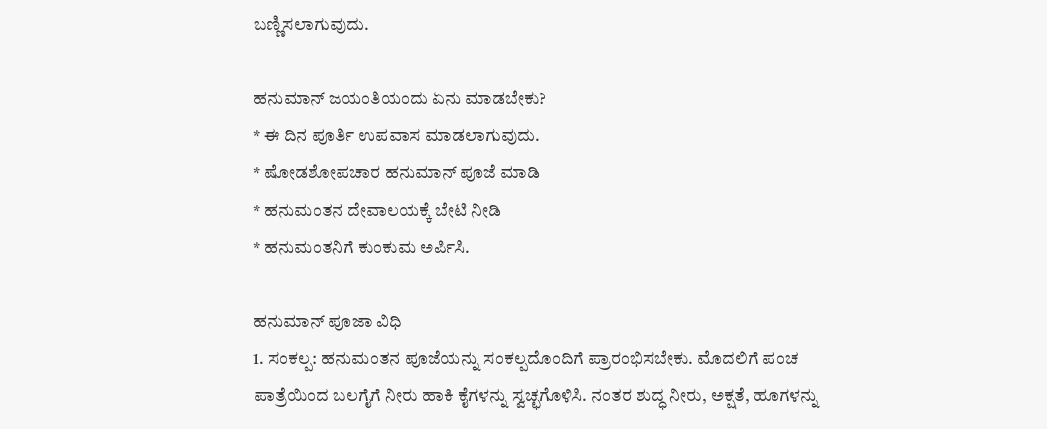ಬಣ್ಣಿಸಲಾಗುವುದು.

ಹನುಮಾನ್ ಜಯಂತಿಯಂದು ಏನು ಮಾಡಬೇಕು?
* ಈ ದಿನ ಪೂರ್ತಿ ಉಪವಾಸ ಮಾಡಲಾಗುವುದು.
* ಷೋಡಶೋಪಚಾರ ಹನುಮಾನ್ ಪೂಜೆ ಮಾಡಿ
* ಹನುಮಂತನ ದೇವಾಲಯಕ್ಕೆ ಬೇಟಿ ನೀಡಿ
* ಹನುಮಂತನಿಗೆ ಕುಂಕುಮ ಅರ್ಪಿಸಿ.

ಹನುಮಾನ್ ಪೂಜಾ ವಿಧಿ
1. ಸಂಕಲ್ಪ: ಹನುಮಂತನ ಪೂಜೆಯನ್ನು ಸಂಕಲ್ಪದೊಂದಿಗೆ ಪ್ರಾರಂಭಿಸಬೇಕು. ಮೊದಲಿಗೆ ಪಂಚ ಪಾತ್ರೆಯಿಂದ ಬಲಗೈಗೆ ನೀರು ಹಾಕಿ ಕೈಗಳನ್ನು ಸ್ವಚ್ಛಗೊಳಿಸಿ. ನಂತರ ಶುದ್ಧ ನೀರು, ಅಕ್ಷತೆ, ಹೂಗಳನ್ನು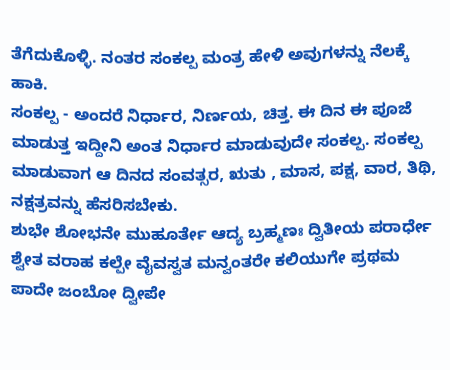ತೆಗೆದುಕೊಳ್ಳಿ. ನಂತರ ಸಂಕಲ್ಪ ಮಂತ್ರ ಹೇಳಿ ಅವುಗಳನ್ನು ನೆಲಕ್ಕೆ ಹಾಕಿ.
ಸಂಕಲ್ಪ - ಅಂದರೆ ನಿರ್ಧಾರ, ನಿರ್ಣಯ, ಚಿತ್ತ. ಈ ದಿನ ಈ ಪೂಜೆ ಮಾಡುತ್ತ ಇದ್ದೀನಿ ಅಂತ ನಿರ್ಧಾರ ಮಾಡುವುದೇ ಸಂಕಲ್ಪ. ಸಂಕಲ್ಪ ಮಾಡುವಾಗ ಆ ದಿನದ ಸಂವತ್ಸರ, ಋತು , ಮಾಸ, ಪಕ್ಷ, ವಾರ, ತಿಥಿ, ನಕ್ಷತ್ರವನ್ನು ಹೆಸರಿಸಬೇಕು.
ಶುಭೇ ಶೋಭನೇ ಮುಹೂರ್ತೇ ಆದ್ಯ ಬ್ರಹ್ಮಣಃ ದ್ವಿತೀಯ ಪರಾರ್ಧೇ ಶ್ವೇತ ವರಾಹ ಕಲ್ಪೇ ವೈವಸ್ವತ ಮನ್ವಂತರೇ ಕಲಿಯುಗೇ ಪ್ರಥಮ ಪಾದೇ ಜಂಬೋ ದ್ವೀಪೇ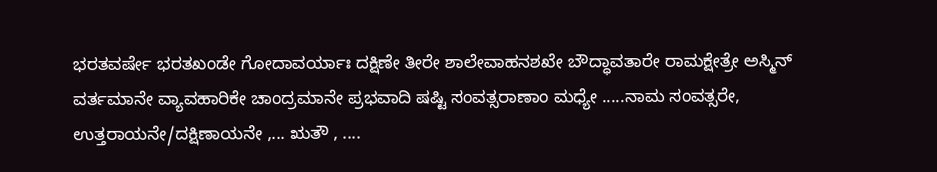ಭರತವರ್ಷೇ ಭರತಖಂಡೇ ಗೋದಾವರ್ಯಾಃ ದಕ್ಷಿಣೇ ತೀರೇ ಶಾಲೇವಾಹನಶಖೇ ಬೌದ್ಧಾವತಾರೇ ರಾಮಕ್ಷೇತ್ರೇ ಅಸ್ಮಿನ್ ವರ್ತಮಾನೇ ವ್ಯಾವಹಾರಿಕೇ ಚಾಂದ್ರಮಾನೇ ಪ್ರಭವಾದಿ ಷಷ್ಟಿ ಸಂವತ್ಸರಾಣಾಂ ಮಧ್ಯೇ .....ನಾಮ ಸಂವತ್ಸರೇ, ಉತ್ತರಾಯನೇ/ದಕ್ಷಿಣಾಯನೇ ,... ಋತೌ , ....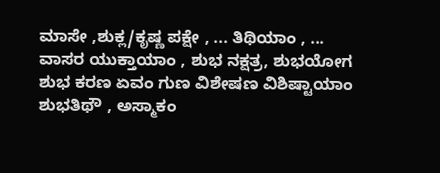ಮಾಸೇ ,ಶುಕ್ಲ/ಕೃಷ್ಣ ಪಕ್ಷೇ , ... ತಿಥಿಯಾಂ , ... ವಾಸರ ಯುಕ್ತಾಯಾಂ , ಶುಭ ನಕ್ಷತ್ರ, ಶುಭಯೋಗ ಶುಭ ಕರಣ ಏವಂ ಗುಣ ವಿಶೇಷಣ ವಿಶಿಷ್ಟಾಯಾಂ ಶುಭತಿಥೌ , ಅಸ್ಮಾಕಂ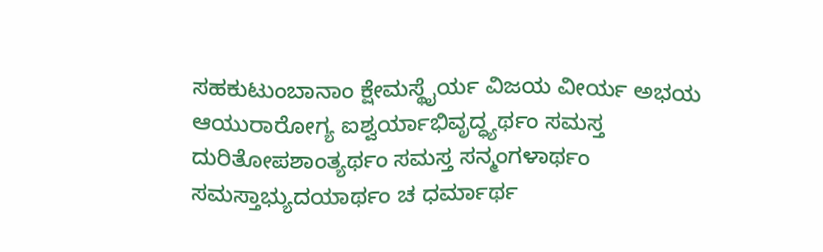ಸಹಕುಟುಂಬಾನಾಂ ಕ್ಷೇಮಸ್ಥೈರ್ಯ ವಿಜಯ ವೀರ್ಯ ಅಭಯ ಆಯುರಾರೋಗ್ಯ ಐಶ್ವರ್ಯಾಭಿವೃದ್ಧ್ಯರ್ಥಂ ಸಮಸ್ತ ದುರಿತೋಪಶಾಂತ್ಯರ್ಥಂ ಸಮಸ್ತ ಸನ್ಮಂಗಳಾರ್ಥಂ ಸಮಸ್ತಾಭ್ಯುದಯಾರ್ಥಂ ಚ ಧರ್ಮಾರ್ಥ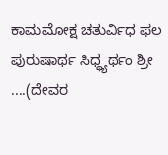ಕಾಮಮೋಕ್ಷ ಚತುರ್ವಿಧ ಫಲ ಪುರುಷಾರ್ಥ ಸಿಧ್ಧ್ಯರ್ಥಂ ಶ್ರೀ ....(ದೇವರ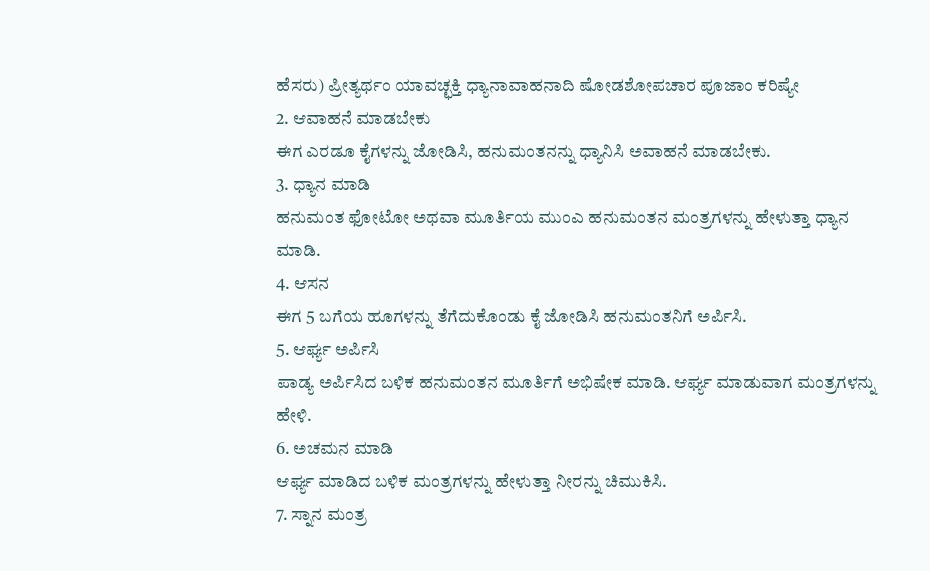ಹೆಸರು) ಪ್ರೀತ್ಯರ್ಥಂ ಯಾವಚ್ಛಕ್ತಿ ಧ್ಯಾನಾವಾಹನಾದಿ ಷೋಡಶೋಪಚಾರ ಪೂಜಾಂ ಕರಿಷ್ಯೇ
2. ಆವಾಹನೆ ಮಾಡಬೇಕು
ಈಗ ಎರಡೂ ಕೈಗಳನ್ನು ಜೋಡಿಸಿ, ಹನುಮಂತನನ್ನು ಧ್ಯಾನಿಸಿ ಅವಾಹನೆ ಮಾಡಬೇಕು.
3. ಧ್ಯಾನ ಮಾಡಿ
ಹನುಮಂತ ಫೋಟೋ ಅಥವಾ ಮೂರ್ತಿಯ ಮುಂಎ ಹನುಮಂತನ ಮಂತ್ರಗಳನ್ನು ಹೇಳುತ್ತಾ ಧ್ಯಾನ ಮಾಡಿ.
4. ಆಸನ
ಈಗ 5 ಬಗೆಯ ಹೂಗಳನ್ನು ತೆಗೆದುಕೊಂಡು ಕೈ ಜೋಡಿಸಿ ಹನುಮಂತನಿಗೆ ಅರ್ಪಿಸಿ.
5. ಆರ್ಘ್ಯ ಅರ್ಪಿಸಿ
ಪಾಡ್ಯ ಅರ್ಪಿಸಿದ ಬಳಿಕ ಹನುಮಂತನ ಮೂರ್ತಿಗೆ ಅಭಿಷೇಕ ಮಾಡಿ. ಆರ್ಘ್ಯ ಮಾಡುವಾಗ ಮಂತ್ರಗಳನ್ನು ಹೇಳಿ.
6. ಅಚಮನ ಮಾಡಿ
ಆರ್ಘ್ಯ ಮಾಡಿದ ಬಳಿಕ ಮಂತ್ರಗಳನ್ನು ಹೇಳುತ್ತಾ ನೀರನ್ನು ಚಿಮುಕಿಸಿ.
7. ಸ್ನಾನ ಮಂತ್ರ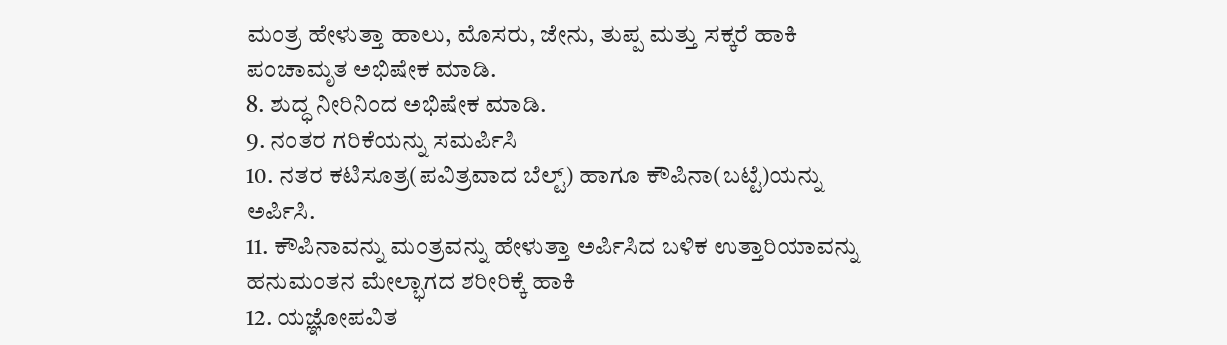ಮಂತ್ರ ಹೇಳುತ್ತಾ ಹಾಲು, ಮೊಸರು, ಜೇನು, ತುಪ್ಪ ಮತ್ತು ಸಕ್ಕರೆ ಹಾಕಿ ಪಂಚಾಮೃತ ಅಭಿಷೇಕ ಮಾಡಿ.
8. ಶುದ್ಧ ನೀರಿನಿಂದ ಅಭಿಷೇಕ ಮಾಡಿ.
9. ನಂತರ ಗರಿಕೆಯನ್ನು ಸಮರ್ಪಿಸಿ
10. ನತರ ಕಟಿಸೂತ್ರ(ಪವಿತ್ರವಾದ ಬೆಲ್ಟ್) ಹಾಗೂ ಕೌಪಿನಾ(ಬಟ್ಟೆ)ಯನ್ನು ಅರ್ಪಿಸಿ.
11. ಕೌಪಿನಾವನ್ನು ಮಂತ್ರವನ್ನು ಹೇಳುತ್ತಾ ಅರ್ಪಿಸಿದ ಬಳಿಕ ಉತ್ತಾರಿಯಾವನ್ನು ಹನುಮಂತನ ಮೇಲ್ಭಾಗದ ಶರೀರಿಕ್ಕೆ ಹಾಕಿ
12. ಯಜ್ಞೋಪವಿತ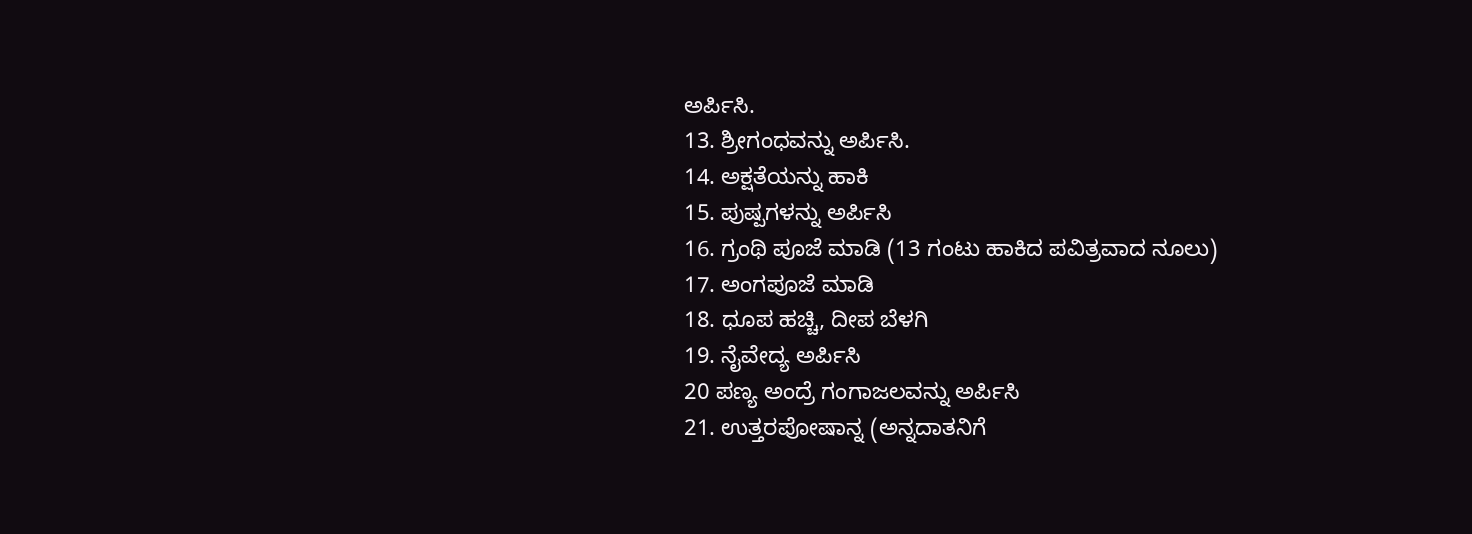ಅರ್ಪಿಸಿ.
13. ಶ್ರೀಗಂಧವನ್ನು ಅರ್ಪಿಸಿ.
14. ಅಕ್ಷತೆಯನ್ನು ಹಾಕಿ
15. ಪುಷ್ಪಗಳನ್ನು ಅರ್ಪಿಸಿ
16. ಗ್ರಂಥಿ ಪೂಜೆ ಮಾಡಿ (13 ಗಂಟು ಹಾಕಿದ ಪವಿತ್ರವಾದ ನೂಲು)
17. ಅಂಗಪೂಜೆ ಮಾಡಿ
18. ಧೂಪ ಹಚ್ಚಿ, ದೀಪ ಬೆಳಗಿ
19. ನೈವೇದ್ಯ ಅರ್ಪಿಸಿ
20 ಪಣ್ಯ ಅಂದ್ರೆ ಗಂಗಾಜಲವನ್ನು ಅರ್ಪಿಸಿ
21. ಉತ್ತರಪೋಷಾನ್ನ (ಅನ್ನದಾತನಿಗೆ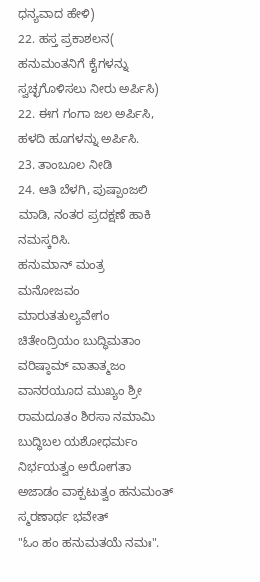ಧನ್ಯವಾದ ಹೇಳಿ)
22. ಹಸ್ತ ಪ್ರಕಾಶಲನ( ಹನುಮಂತನಿಗೆ ಕೈಗಳನ್ನು ಸ್ವಚ್ಛಗೊಳಿಸಲು ನೀರು ಅರ್ಪಿಸಿ)
22. ಈಗ ಗಂಗಾ ಜಲ ಅರ್ಪಿಸಿ, ಹಳದಿ ಹೂಗಳನ್ನು ಅರ್ಪಿಸಿ.
23. ತಾಂಬೂಲ ನೀಡಿ
24. ಆತಿ ಬೆಳಗಿ, ಪುಷ್ಪಾಂಜಲಿ ಮಾಡಿ, ನಂತರ ಪ್ರದಕ್ಷಣೆ ಹಾಕಿ ನಮಸ್ಕರಿಸಿ.
ಹನುಮಾನ್ ಮಂತ್ರ
ಮನೋಜವಂ ಮಾರುತತುಲ್ಯವೇಗಂ ಚಿತೇಂದ್ರಿಯಂ ಬುದ್ಧಿಮತಾಂ ವರಿಷ್ಠಾಮ್ ವಾತಾತ್ಮಜಂ ವಾನರಯೂದ ಮುಖ್ಯಂ ಶ್ರೀ ರಾಮದೂತಂ ಶಿರಸಾ ನಮಾಮಿ ಬುದ್ಧಿಬಲ ಯಶೋಧರ್ಮಂ ನಿರ್ಭಯತ್ವಂ ಅರೋಗತಾ ಅಜಾಡಂ ವಾಕ್ಪಟುತ್ವಂ ಹನುಮಂತ್ ಸ್ಮರಣಾರ್ಥ ಭವೇತ್
"ಓಂ ಹಂ ಹನುಮತಯೆ ನಮಃ".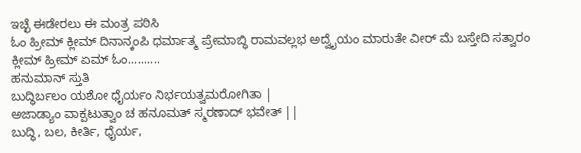ಇಚ್ಛೆ ಈಡೇರಲು ಈ ಮಂತ್ರ ಪಠಿಸಿ
ಓಂ ಹ್ರೀಮ್ ಕ್ಲೀಮ್ ದಿನಾನ್ಕಂಪಿ ಧರ್ಮಾತ್ಮ ಪ್ರೇಮಾಬ್ಧಿ ರಾಮವಲ್ಲಭ ಅದ್ವೈಯಂ ಮಾರುತೇ ವೀರ್ ಮೆ ಬಸ್ತೇದಿ ಸತ್ವಾರಂ ಕ್ಲೀಮ್ ಹ್ರೀಮ್ ಏಮ್ ಓಂ..........
ಹನುಮಾನ್ ಸ್ತುತಿ
ಬುದ್ಧಿರ್ಬಲಂ ಯಶೋ ಧೈರ್ಯಂ ನಿರ್ಭಯತ್ವಮರೋಗಿತಾ |
ಅಜಾಡ್ಯಾಂ ವಾಕ್ಪಟುತ್ವಾಂ ಚ ಹನೂಮತ್ ಸ್ಮರಣಾದ್ ಭವೇತ್ ||
ಬುದ್ಧಿ, ಬಲ, ಕೀರ್ತಿ, ಧೈರ್ಯ,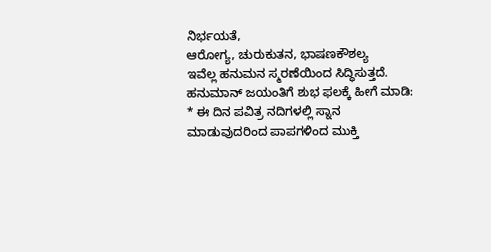ನಿರ್ಭಯತೆ,
ಆರೋಗ್ಯ, ಚುರುಕುತನ, ಭಾಷಣಕೌಶಲ್ಯ
ಇವೆಲ್ಲ ಹನುಮನ ಸ್ಮರಣೆಯಿಂದ ಸಿದ್ಧಿಸುತ್ತದೆ.
ಹನುಮಾನ್ ಜಯಂತಿಗೆ ಶುಭ ಫಲಕ್ಕೆ ಹೀಗೆ ಮಾಡಿ:
* ಈ ದಿನ ಪವಿತ್ರ ನದಿಗಳಲ್ಲಿ ಸ್ನಾನ ಮಾಡುವುದರಿಂದ ಪಾಪಗಳಿಂದ ಮುಕ್ತಿ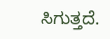ಸಿಗುತ್ತದೆ.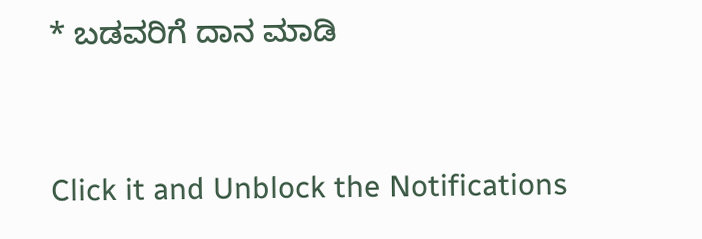* ಬಡವರಿಗೆ ದಾನ ಮಾಡಿ



Click it and Unblock the Notifications